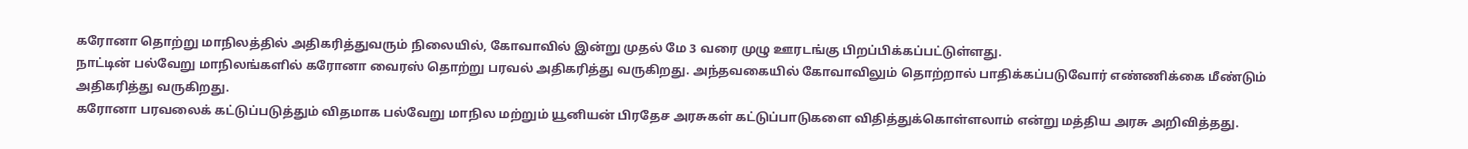கரோனா தொற்று மாநிலத்தில் அதிகரித்துவரும் நிலையில், கோவாவில் இன்று முதல் மே 3 வரை முழு ஊரடங்கு பிறப்பிக்கப்பட்டுள்ளது.
நாட்டின் பல்வேறு மாநிலங்களில் கரோனா வைரஸ் தொற்று பரவல் அதிகரித்து வருகிறது. அந்தவகையில் கோவாவிலும் தொற்றால் பாதிக்கப்படுவோர் எண்ணிக்கை மீண்டும் அதிகரித்து வருகிறது.
கரோனா பரவலைக் கட்டுப்படுத்தும் விதமாக பல்வேறு மாநில மற்றும் யூனியன் பிரதேச அரசுகள் கட்டுப்பாடுகளை விதித்துக்கொள்ளலாம் என்று மத்திய அரசு அறிவித்தது.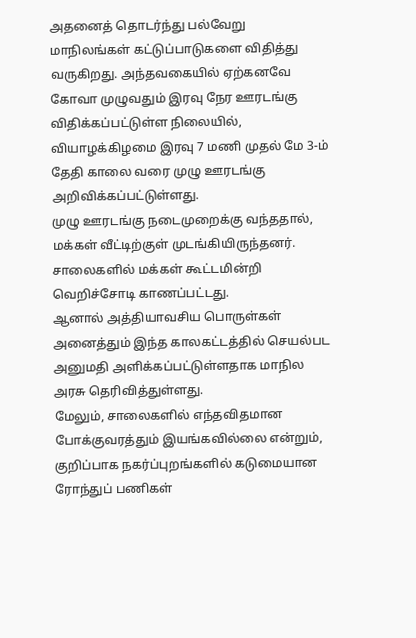அதனைத் தொடர்ந்து பல்வேறு மாநிலங்கள் கட்டுப்பாடுகளை விதித்து வருகிறது. அந்தவகையில் ஏற்கனவே கோவா முழுவதும் இரவு நேர ஊரடங்கு விதிக்கப்பட்டுள்ள நிலையில், வியாழக்கிழமை இரவு 7 மணி முதல் மே 3-ம் தேதி காலை வரை முழு ஊரடங்கு அறிவிக்கப்பட்டுள்ளது.
முழு ஊரடங்கு நடைமுறைக்கு வந்ததால், மக்கள் வீட்டிற்குள் முடங்கியிருந்தனர். சாலைகளில் மக்கள் கூட்டமின்றி வெறிச்சோடி காணப்பட்டது.
ஆனால் அத்தியாவசிய பொருள்கள் அனைத்தும் இந்த காலகட்டத்தில் செயல்பட அனுமதி அளிக்கப்பட்டுள்ளதாக மாநில அரசு தெரிவித்துள்ளது.
மேலும், சாலைகளில் எந்தவிதமான போக்குவரத்தும் இயங்கவில்லை என்றும், குறிப்பாக நகர்ப்புறங்களில் கடுமையான ரோந்துப் பணிகள்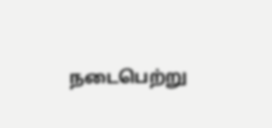நடைபெற்று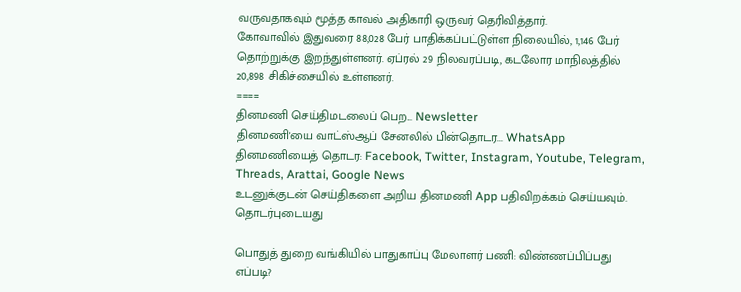வருவதாகவும் மூத்த காவல் அதிகாரி ஒருவர் தெரிவித்தார்.
கோவாவில் இதுவரை 88,028 பேர் பாதிக்கப்பட்டுள்ள நிலையில், 1,146 பேர் தொற்றுக்கு இறந்துள்ளனர். ஏப்ரல் 29 நிலவரப்படி, கடலோர மாநிலத்தில் 20,898 சிகிச்சையில் உள்ளனர்.
====
தினமணி செய்திமடலைப் பெற... Newsletter
தினமணி'யை வாட்ஸ்ஆப் சேனலில் பின்தொடர... WhatsApp
தினமணியைத் தொடர: Facebook, Twitter, Instagram, Youtube, Telegram, Threads, Arattai, Google News
உடனுக்குடன் செய்திகளை அறிய தினமணி App பதிவிறக்கம் செய்யவும்.
தொடர்புடையது

பொதுத் துறை வங்கியில் பாதுகாப்பு மேலாளர் பணி: விண்ணப்பிப்பது எப்படி?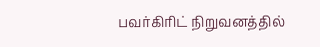பவர்கிரிட் நிறுவனத்தில்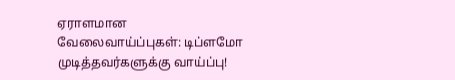ஏராளமான வேலைவாய்ப்புகள்: டிப்ளமோ முடித்தவர்களுக்கு வாய்ப்பு!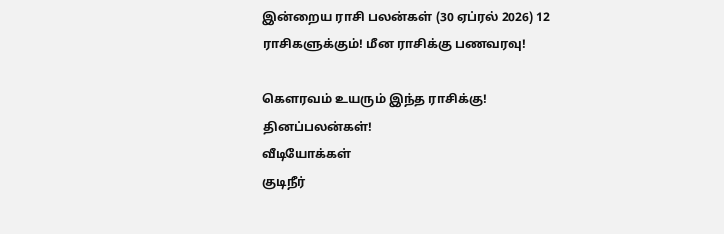இன்றைய ராசி பலன்கள் (30 ஏப்ரல் 2026) 12 ராசிகளுக்கும்! மீன ராசிக்கு பணவரவு!

கௌரவம் உயரும் இந்த ராசிக்கு! தினப்பலன்கள்!
வீடியோக்கள்
குடிநீர்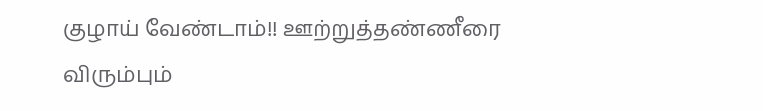குழாய் வேண்டாம்!! ஊற்றுத்தண்ணீரை விரும்பும்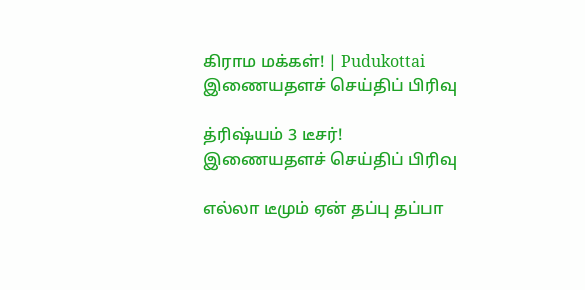கிராம மக்கள்! | Pudukottai
இணையதளச் செய்திப் பிரிவு

த்ரிஷ்யம் 3 டீசர்!
இணையதளச் செய்திப் பிரிவு

எல்லா டீமும் ஏன் தப்பு தப்பா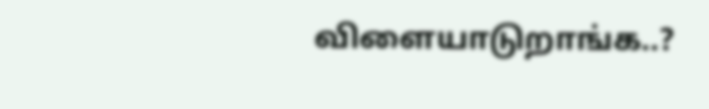விளையாடுறாங்க..?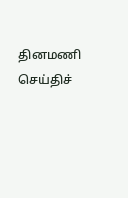தினமணி செய்திச்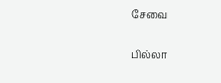சேவை

பில்லா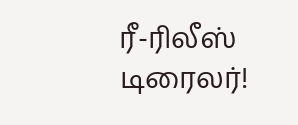ரீ-ரிலீஸ் டிரைலர்!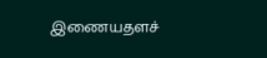இணையதளச்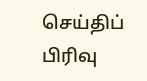செய்திப் பிரிவு